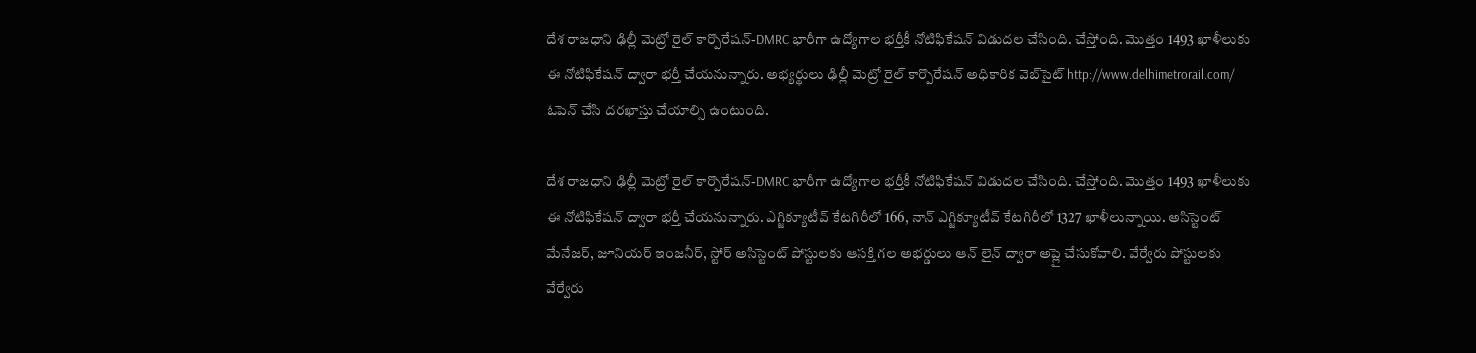దేశ రాజధాని ఢిల్లీ మెట్రో రైల్ కార్పొరేషన్-DMRC భారీగా ఉద్యోగాల భర్తీకీ నోటిఫికేషన్ విడుదల చేసింది. చేస్తోంది. మొత్తం 1493 ఖాళీలుకు ఈ నోటిఫికేషన్ ద్వారా భర్తీ చేయనున్నారు. అభ్యర్థులు ఢిల్లీ మెట్రో రైల్ కార్పొరేషన్ అధికారిక వెబ్‌సైట్ http://www.delhimetrorail.com/ ఓపెన్ చేసి దరఖాస్తు చేయాల్సి ఉంటుంది.

దేశ రాజధాని ఢిల్లీ మెట్రో రైల్ కార్పొరేషన్-DMRC భారీగా ఉద్యోగాల భర్తీకీ నోటిఫికేషన్ విడుదల చేసింది. చేస్తోంది. మొత్తం 1493 ఖాళీలుకు ఈ నోటిఫికేషన్ ద్వారా భర్తీ చేయనున్నారు. ఎగ్జిక్యూటీవ్ కేటగిరీలో 166, నాన్ ఎగ్జిక్యూటీవ్ కేటగిరీలో 1327 ఖాళీలున్నాయి. అసిస్టెంట్ మేనేజర్, జూనియర్ ఇంజనీర్, స్టోర్ అసిస్టెంట్ పోస్టులకు ఆసక్తి గల అభర్డులు ఆన్ లైన్ ద్వారా అప్లై చేసుకోవాలి. వేర్వేరు పోస్టులకు వేర్వేరు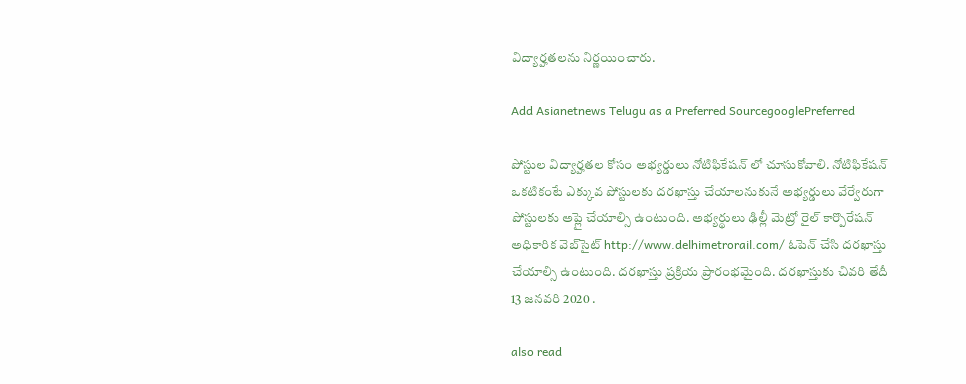విద్యార్హతలను నిర్ణయించారు.

Add Asianetnews Telugu as a Preferred SourcegooglePreferred

పోస్టుల విద్యార్హతల కోసం అభ్యర్డులు నోటిఫికేషన్ లో చూసుకోవాలి. నోటిఫికేషన్ ఒకటికంటే ఎక్కువ పోస్టులకు దరఖాస్తు చేయాలనుకునే అభ్యర్డులు వేర్వేరుగా పోస్టులకు అప్లై చేయాల్సి ఉంటుంది. అభ్యర్థులు ఢిల్లీ మెట్రో రైల్ కార్పొరేషన్ అధికారిక వెబ్‌సైట్ http://www.delhimetrorail.com/ ఓపెన్ చేసి దరఖాస్తు చేయాల్సి ఉంటుంది. దరఖాస్తు ప్రక్రియ ప్రారంభమైంది. దరఖాస్తుకు చివరి తేదీ 13 జనవరి 2020 .

also read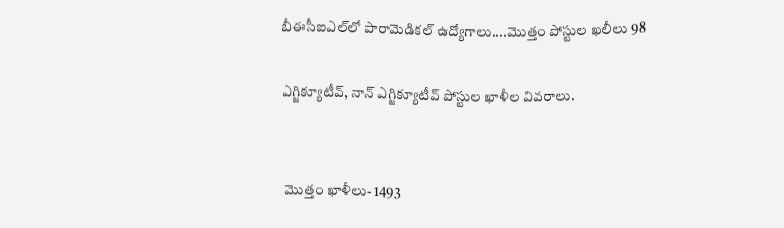బీఈసీఐఎల్‌లో పారామెడికల్ ఉద్యోగాలు....మొత్తం పోస్టుల ఖలీలు 98

ఎగ్జిక్యూటీవ్, నాన్ ఎగ్జిక్యూటీవ్ పోస్టుల ఖాళీల వివరాలు.


 మొత్తం ఖాళీలు- 1493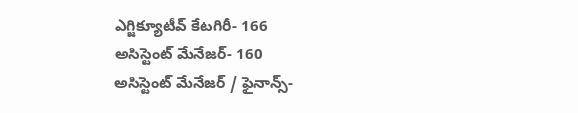ఎగ్జిక్యూటీవ్ కేటగిరీ- 166
అసిస్టెంట్ మేనేజర్- 160
అసిస్టెంట్ మేనేజర్ / ఫైనాన్స్-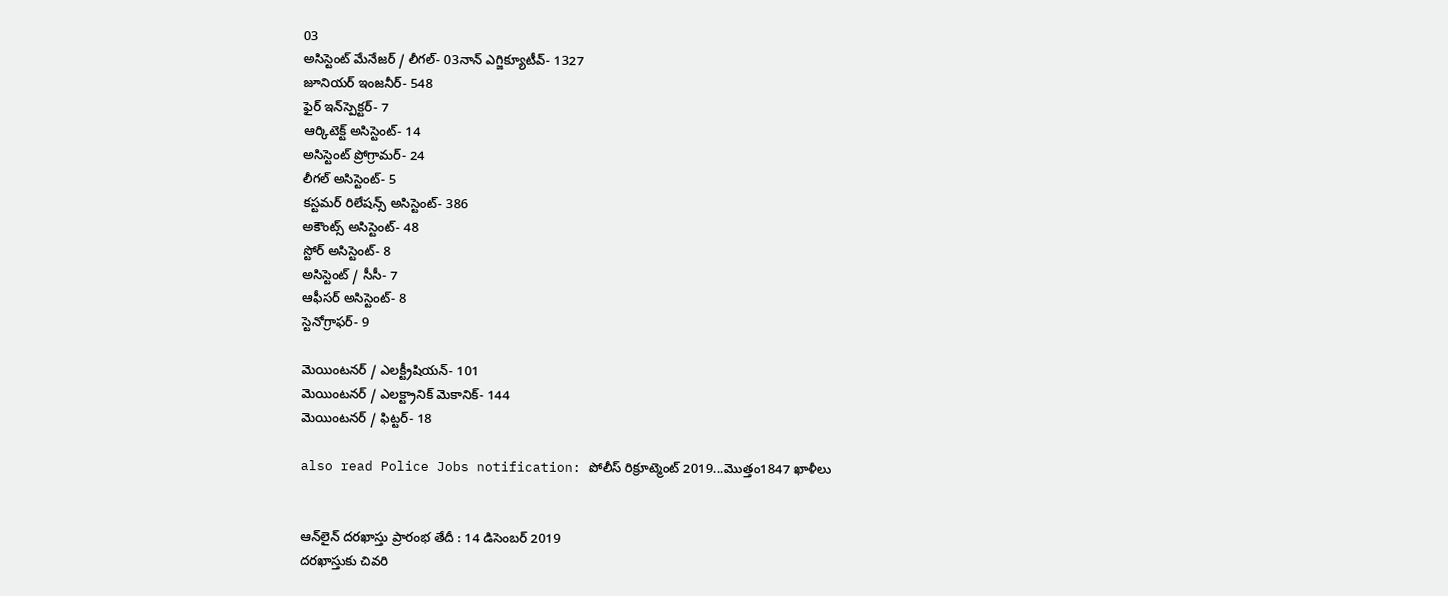03
అసిస్టెంట్ మేనేజర్ / లీగల్- 03నాన్ ఎగ్జిక్యూటీవ్- 1327
జూనియర్ ఇంజనీర్- 548
ఫైర్ ఇన్‌స్పెక్టర్- 7
ఆర్కిటెక్ట్ అసిస్టెంట్- 14
అసిస్టెంట్ ప్రోగ్రామర్- 24
లీగల్ అసిస్టెంట్- 5
కస్టమర్ రిలేషన్స్ అసిస్టెంట్- 386
అకౌంట్స్ అసిస్టెంట్- 48
స్టోర్ అసిస్టెంట్- 8
అసిస్టెంట్ / సీసీ- 7
ఆఫీసర్ అసిస్టెంట్- 8
స్టెనోగ్రాఫర్- 9

మెయింటనర్ / ఎలక్ట్రీషియన్- 101
మెయింటనర్ / ఎలక్ట్రానిక్ మెకానిక్- 144
మెయింటనర్ / ఫిట్టర్- 18

also read Police Jobs notification: పోలీస్ రిక్రూట్మెంట్ 2019...మొత్తం1847 ఖాళీలు


ఆన్‌లైన్ దరఖాస్తు ప్రారంభ తేదీ : 14 డిసెంబర్ 2019
దరఖాస్తుకు చివరి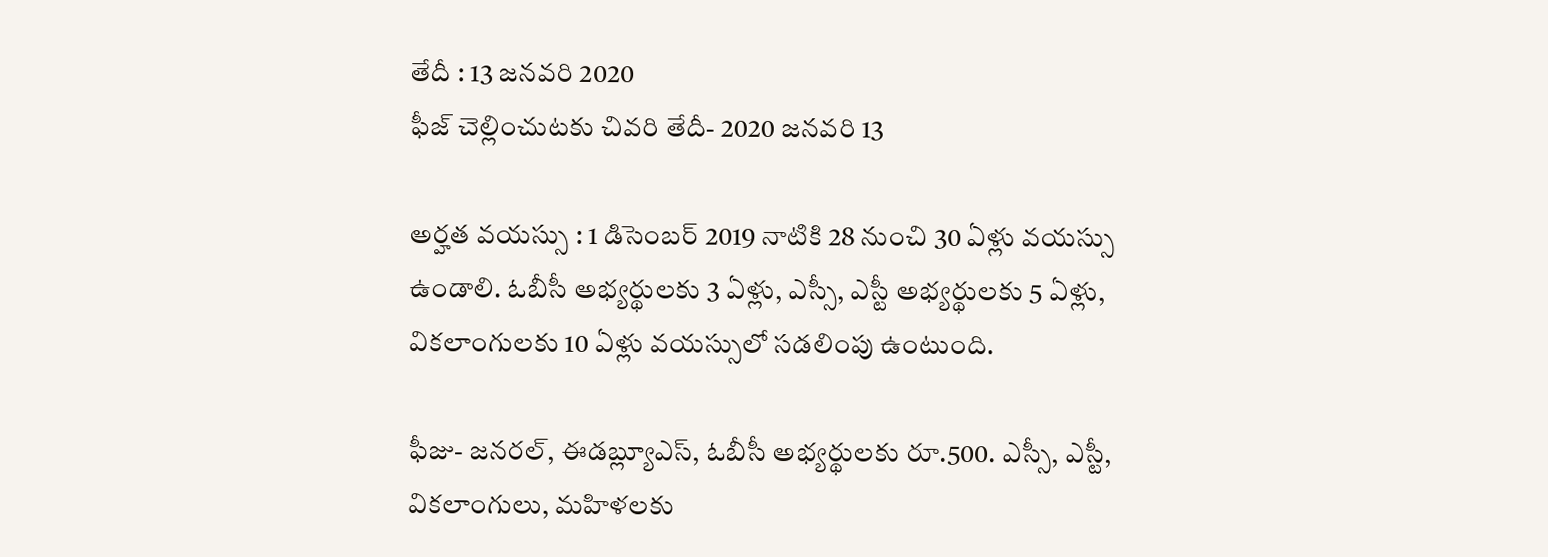తేదీ : 13 జనవరి 2020
ఫీజ్ చెల్లించుటకు చివరి తేదీ- 2020 జనవరి 13

అర్హత వయస్సు : 1 డిసెంబర్ 2019 నాటికి 28 నుంచి 30 ఏళ్లు వయస్సు ఉండాలి. ఓబీసీ అభ్యర్థులకు 3 ఏళ్లు, ఎస్సీ, ఎస్టీ అభ్యర్థులకు 5 ఏళ్లు, వికలాంగులకు 10 ఏళ్లు వయస్సులో సడలింపు ఉంటుంది.

ఫీజు- జనరల్, ఈడబ్ల్యూఎస్, ఓబీసీ అభ్యర్థులకు రూ.500. ఎస్సీ, ఎస్టీ, వికలాంగులు, మహిళలకు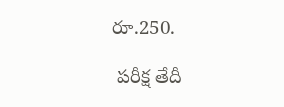రూ.250.

 పరీక్ష తేదీ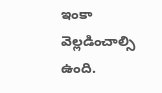ఇంకా వెల్లడించాల్సి ఉంది.